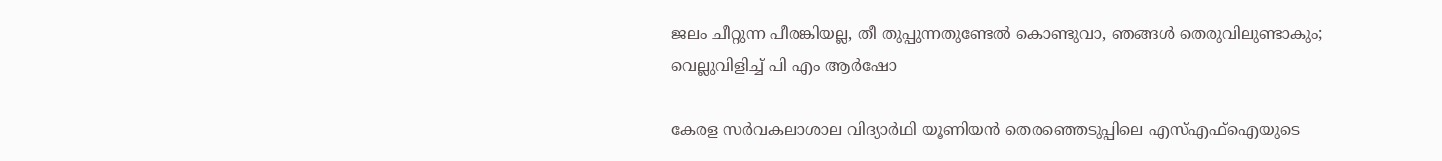ജലം ചീറ്റുന്ന പീരങ്കിയല്ല, തീ തുപ്പുന്നതുണ്ടേൽ കൊണ്ടുവാ, ഞങ്ങൾ തെരുവിലുണ്ടാകും; വെല്ലുവിളിച്ച് പി എം ആർഷോ

കേരള സർവകലാശാല വിദ്യാർഥി യൂണിയൻ തെരഞ്ഞെടുപ്പിലെ എസ്എഫ്ഐയുടെ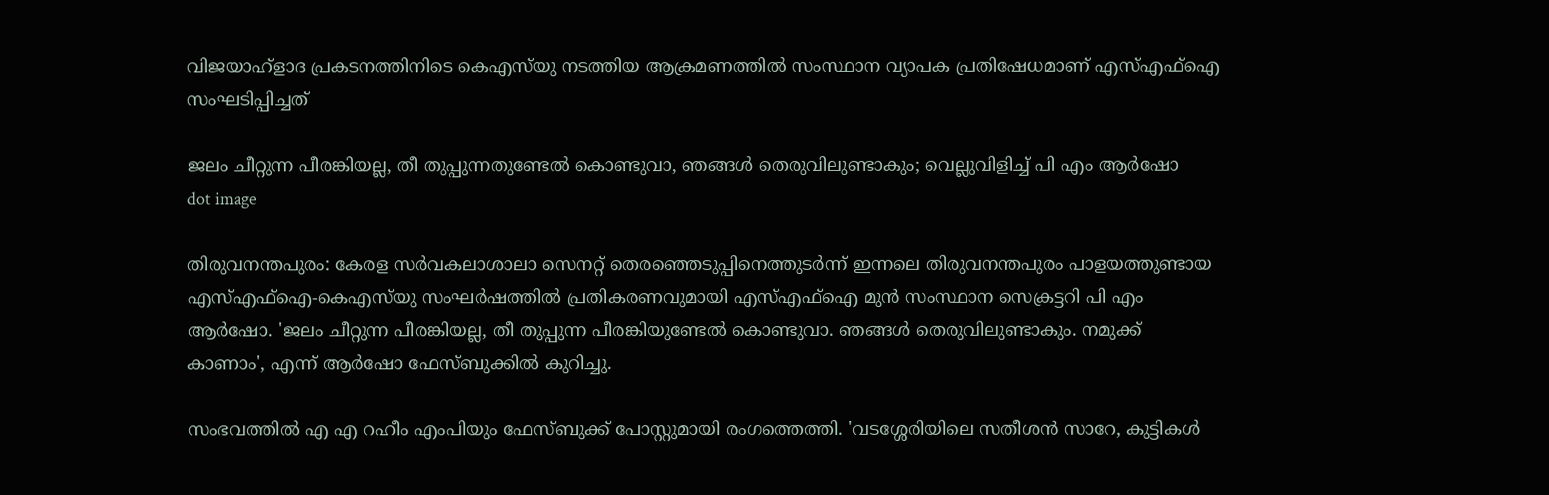വിജയാഹ്ളാദ പ്രകടനത്തിനിടെ കെഎസ്‍യു നടത്തിയ ആക്രമണത്തിൽ സംസ്ഥാന വ്യാപക പ്രതിഷേധമാണ് എസ്എഫ്ഐ സംഘടിപ്പിച്ചത്

ജലം ചീറ്റുന്ന പീരങ്കിയല്ല, തീ തുപ്പുന്നതുണ്ടേൽ കൊണ്ടുവാ, ഞങ്ങൾ തെരുവിലുണ്ടാകും; വെല്ലുവിളിച്ച് പി എം ആർഷോ
dot image

തിരുവനന്തപുരം: കേരള സര്‍വകലാശാലാ സെനറ്റ് തെരഞ്ഞെടുപ്പിനെത്തുടര്‍ന്ന് ഇന്നലെ തിരുവനന്തപുരം പാളയത്തുണ്ടായ എസ്എഫ്‌ഐ-കെഎസ്‌യു സംഘര്‍ഷത്തില്‍ പ്രതികരണവുമായി എസ്എഫ്‌ഐ മുന്‍ സംസ്ഥാന സെക്രട്ടറി പി എം ആര്‍ഷോ. 'ജലം ചീറ്റുന്ന പീരങ്കിയല്ല, തീ തുപ്പുന്ന പീരങ്കിയുണ്ടേല്‍ കൊണ്ടുവാ. ഞങ്ങള്‍ തെരുവിലുണ്ടാകും. നമുക്ക് കാണാം', എന്ന് ആര്‍ഷോ ഫേസ്ബുക്കില്‍ കുറിച്ചു.

സംഭവത്തിൽ എ എ റഹീം എംപിയും ഫേസ്ബുക്ക് പോസ്റ്റുമായി രംഗത്തെത്തി. 'വടശ്ശേരിയിലെ സതീശൻ സാറേ, കുട്ടികൾ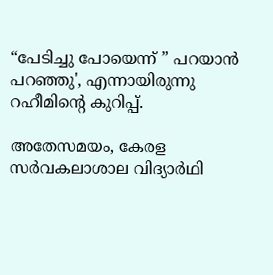“പേടിച്ചു പോയെന്ന് ” പറയാൻ പറഞ്ഞു', എന്നായിരുന്നു റഹീമിന്റെ കുറിപ്പ്.

അതേസമയം, കേരള സർവകലാശാല വിദ്യാർഥി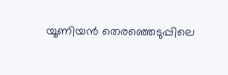യൂണിയൻ തെരഞ്ഞെടുപ്പിലെ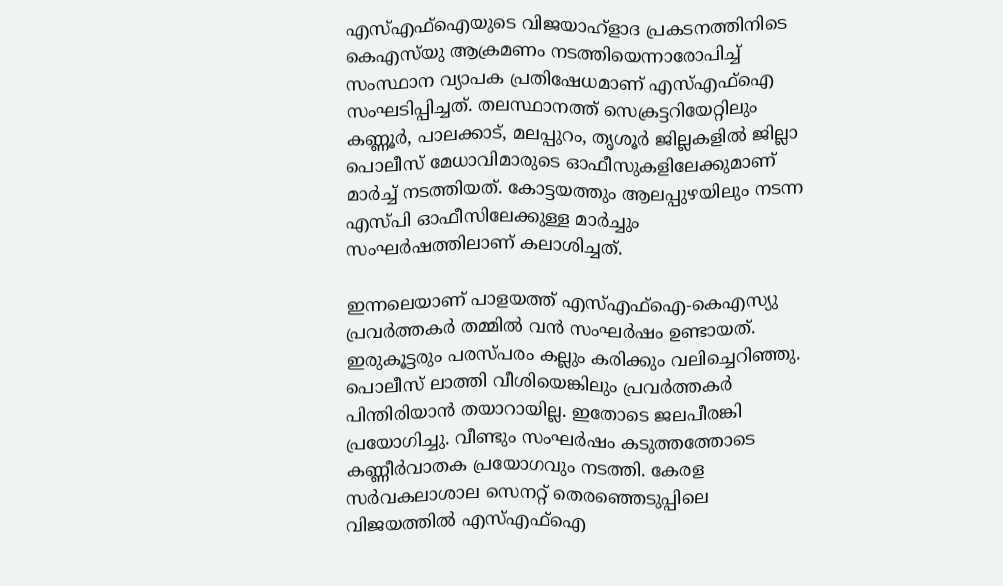എസ്എഫ്ഐയുടെ വിജയാഹ്ളാദ പ്രകടനത്തിനിടെ കെഎസ്‍യു ആക്രമണം നടത്തിയെന്നാരോപിച്ച് സംസ്ഥാന വ്യാപക പ്രതിഷേധമാണ് എസ്എഫ്ഐ സംഘടിപ്പിച്ചത്. തലസ്ഥാനത്ത് സെക്രട്ടറിയേറ്റിലും കണ്ണൂർ, പാലക്കാട്, മലപ്പുറം, തൃശൂർ ജില്ലകളിൽ ജില്ലാ പൊലീസ് മേധാവിമാരുടെ ഓഫീസുകളിലേക്കുമാണ് മാർച്ച് നടത്തിയത്. കോട്ടയത്തും ആലപ്പുഴയിലും നടന്ന എസ്പി ഓഫീസിലേക്കുള്ള മാർച്ചും സംഘർഷത്തിലാണ് കലാശിച്ചത്.

ഇന്നലെയാണ് പാളയത്ത് എസ്എഫ്ഐ-കെഎസ്യു പ്രവര്‍ത്തകര്‍ തമ്മില്‍ വന്‍ സംഘര്‍ഷം ഉണ്ടായത്. ഇരുകൂട്ടരും പരസ്പരം കല്ലും കരിക്കും വലിച്ചെറിഞ്ഞു. പൊലീസ് ലാത്തി വീശിയെങ്കിലും പ്രവര്‍ത്തകര്‍ പിന്തിരിയാന്‍ തയാറായില്ല. ഇതോടെ ജലപീരങ്കി പ്രയോഗിച്ചു. വീണ്ടും സംഘര്‍ഷം കടുത്തത്തോടെ കണ്ണീര്‍വാതക പ്രയോഗവും നടത്തി. കേരള സര്‍വകലാശാല സെനറ്റ് തെരഞ്ഞെടുപ്പിലെ വിജയത്തില്‍ എസ്എഫ്ഐ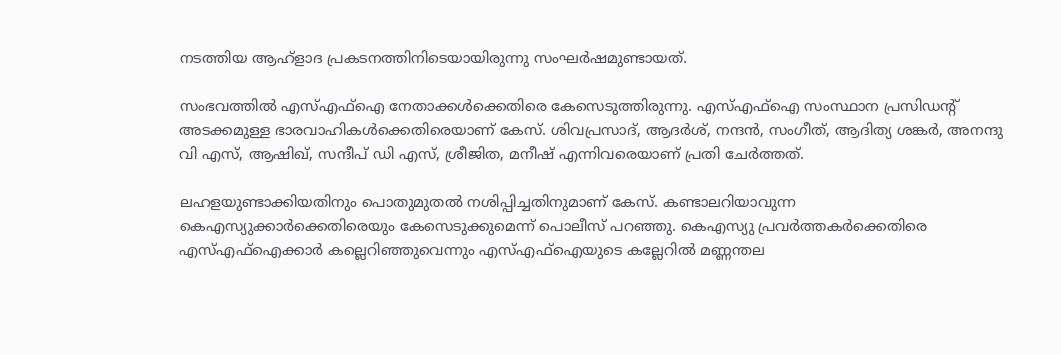നടത്തിയ ആഹ്‌ളാദ പ്രകടനത്തിനിടെയായിരുന്നു സംഘര്‍ഷമുണ്ടായത്.

സംഭവത്തില്‍ എസ്എഫ്ഐ നേതാക്കള്‍ക്കെതിരെ കേസെടുത്തിരുന്നു. എസ്എഫ്ഐ സംസ്ഥാന പ്രസിഡന്റ് അടക്കമുള്ള ഭാരവാഹികള്‍ക്കെതിരെയാണ് കേസ്. ശിവപ്രസാദ്, ആദര്‍ശ്, നന്ദന്‍, സംഗീത്, ആദിത്യ ശങ്കര്‍, അനന്ദു വി എസ്, ആഷിഖ്, സന്ദീപ് ഡി എസ്, ശ്രീജിത, മനീഷ് എന്നിവരെയാണ് പ്രതി ചേര്‍ത്തത്.

ലഹളയുണ്ടാക്കിയതിനും പൊതുമുതല്‍ നശിപ്പിച്ചതിനുമാണ് കേസ്. കണ്ടാലറിയാവുന്ന കെഎസ്യുക്കാര്‍ക്കെതിരെയും കേസെടുക്കുമെന്ന് പൊലീസ് പറഞ്ഞു. കെഎസ്യു പ്രവര്‍ത്തകര്‍ക്കെതിരെ എസ്എഫ്ഐക്കാര്‍ കല്ലെറിഞ്ഞുവെന്നും എസ്എഫ്ഐയുടെ കല്ലേറില്‍ മണ്ണന്തല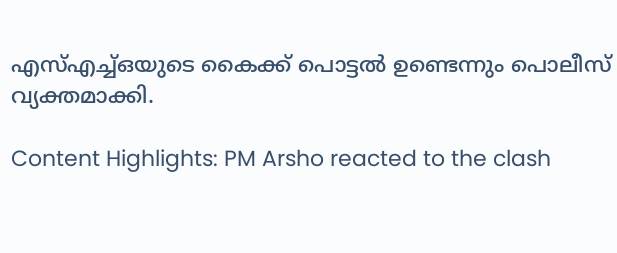എസ്എച്ച്ഒയുടെ കൈക്ക് പൊട്ടല്‍ ഉണ്ടെന്നും പൊലീസ് വ്യക്തമാക്കി.

Content Highlights: PM Arsho reacted to the clash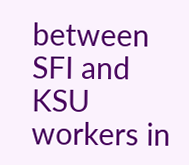between SFI and KSU workers in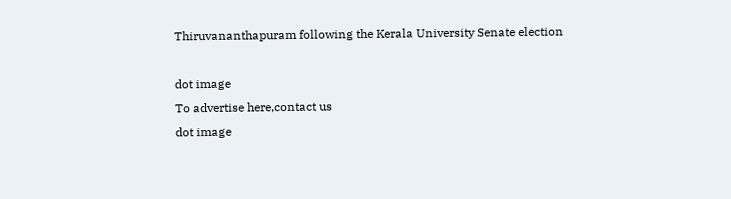Thiruvananthapuram following the Kerala University Senate election

dot image
To advertise here,contact us
dot image